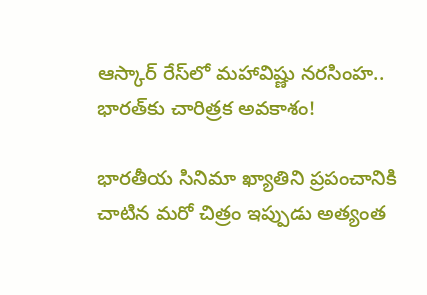ఆస్కార్ రేస్‌లో మహావిష్ణు నరసింహ.. భారత్‌కు చారిత్రక అవకాశం!

భారతీయ సినిమా ఖ్యాతిని ప్రపంచానికి చాటిన మరో చిత్రం ఇప్పుడు అత్యంత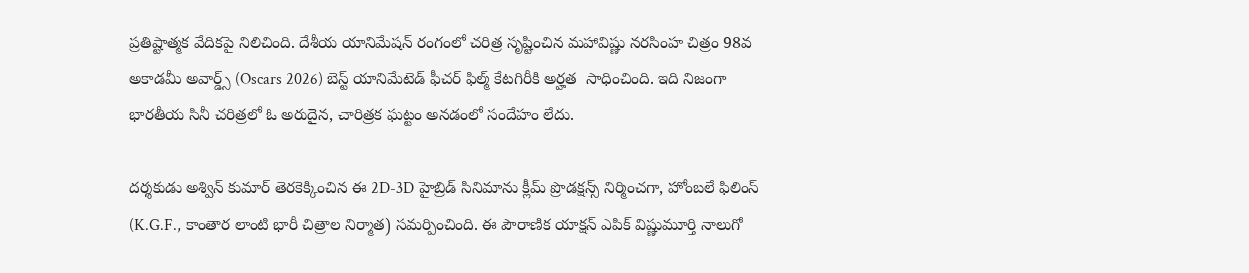ప్రతిష్టాత్మక వేదికపై నిలిచింది. దేశీయ యానిమేషన్ రంగంలో చరిత్ర సృష్టించిన మహావిష్ణు నరసింహ చిత్రం 98వ అకాడమీ అవార్డ్స్ (Oscars 2026) బెస్ట్ యానిమేటెడ్ ఫీచర్ ఫిల్మ్ కేటగిరీకి అర్హత  సాధించింది. ఇది నిజంగా భారతీయ సినీ చరిత్రలో ఓ అరుదైన, చారిత్రక ఘట్టం అనడంలో సందేహం లేదు.

దర్శకుడు అశ్విన్ కుమార్ తెరకెక్కించిన ఈ 2D-3D హైబ్రిడ్ సినిమాను క్లీమ్ ప్రొడక్షన్స్ నిర్మించగా, హోంబలే ఫిలింస్ (K.G.F., కాంతార లాంటి భారీ చిత్రాల నిర్మాత) సమర్పించింది. ఈ పౌరాణిక యాక్షన్ ఎపిక్ విష్ణుమూర్తి నాలుగో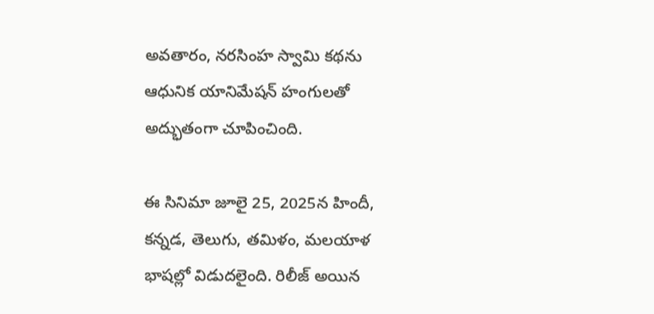అవతారం, నరసింహ స్వామి కథను ఆధునిక యానిమేషన్ హంగులతో అద్భుతంగా చూపించింది.

ఈ సినిమా జూలై 25, 2025న హిందీ, కన్నడ, తెలుగు, తమిళం, మలయాళ భాషల్లో విడుదలైంది. రిలీజ్ అయిన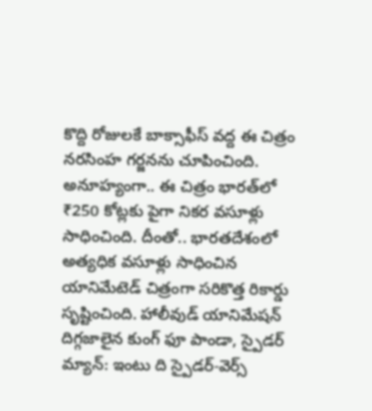కొద్ది రోజులకే బాక్సాఫీస్ వద్ద ఈ చిత్రం నరసింహ గర్జనను చూపించింది. అనూహ్యంగా.. ఈ చిత్రం భారత్‌లో ₹250 కోట్లకు పైగా నికర వసూళ్లు సాధించింది. దీంతో.. భారతదేశంలో అత్యధిక వసూళ్లు సాధించిన యానిమేటెడ్ చిత్రంగా సరికొత్త రికార్డు సృష్టించింది. హాలీవుడ్ యానిమేషన్ దిగ్గజాలైన కుంగ్ ఫూ పాండా, స్పైడర్ మ్యాన్: ఇంటు ది స్పైడర్-వెర్స్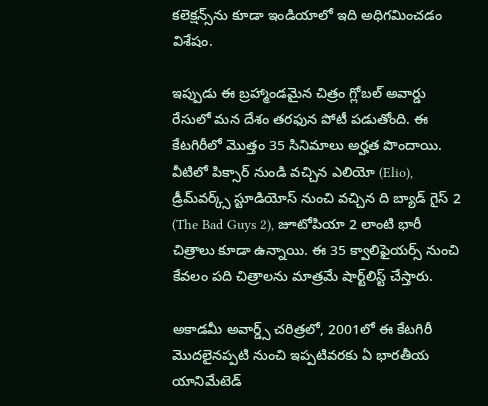కలెక్షన్స్‌ను కూడా ఇండియాలో ఇది అధిగమించడం విశేషం.

ఇప్పుడు ఈ బ్రహ్మాండమైన చిత్రం గ్లోబల్ అవార్డు రేసులో మన దేశం తరఫున పోటీ పడుతోంది. ఈ కేటగిరీలో మొత్తం 35 సినిమాలు అర్హత పొందాయి. వీటిలో పిక్సార్ నుండి వచ్చిన ఎలియో (Elio), డ్రీమ్‌వర్క్స్ స్టూడియోస్ నుంచి వచ్చిన ది బ్యాడ్ గైస్ 2 (The Bad Guys 2), జూటోపియా 2 లాంటి భారీ చిత్రాలు కూడా ఉన్నాయి. ఈ 35 క్వాలిఫైయర్స్‌ నుంచి కేవలం పది చిత్రాలను మాత్రమే షార్ట్‌లిస్ట్ చేస్తారు.

అకాడమీ అవార్డ్స్ చరిత్రలో, 2001లో ఈ కేటగిరీ మొదలైనప్పటి నుంచి ఇప్పటివరకు ఏ భారతీయ యానిమేటెడ్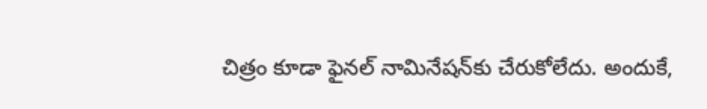చిత్రం కూడా ఫైనల్ నామినేషన్‌కు చేరుకోలేదు. అందుకే,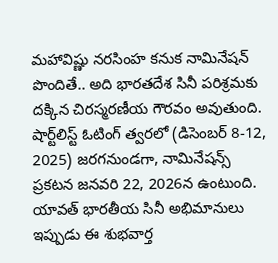మహావిష్ణు నరసింహ కనుక నామినేషన్ పొందితే.. అది భారతదేశ సినీ పరిశ్రమకు దక్కిన చిరస్మరణీయ గౌరవం అవుతుంది. షార్ట్‌లిస్ట్ ఓటింగ్ త్వరలో (డిసెంబర్ 8-12, 2025) జరగనుండగా, నామినేషన్స్ ప్రకటన జనవరి 22, 2026న ఉంటుంది. యావత్ భారతీయ సినీ అభిమానులు ఇప్పుడు ఈ శుభవార్త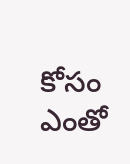కోసం ఎంతో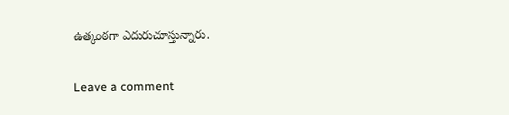ఉత్కంఠగా ఎదురుచూస్తున్నారు.

Leave a comment